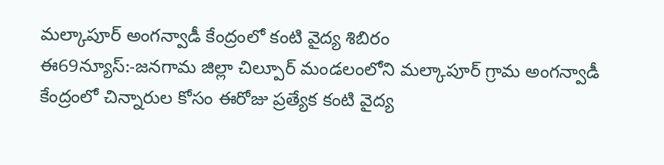మల్కాపూర్ అంగన్వాడీ కేంద్రంలో కంటి వైద్య శిబిరం
ఈ69న్యూస్:-జనగామ జిల్లా చిల్పూర్ మండలంలోని మల్కాపూర్ గ్రామ అంగన్వాడీ కేంద్రంలో చిన్నారుల కోసం ఈరోజు ప్రత్యేక కంటి వైద్య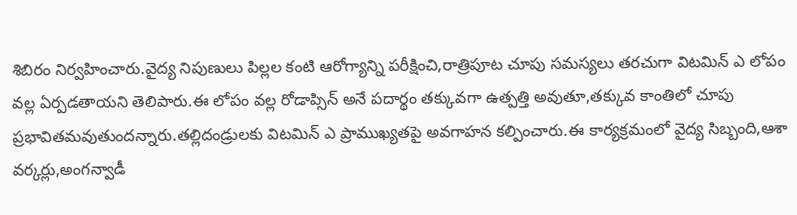శిబిరం నిర్వహించారు.వైద్య నిపుణులు పిల్లల కంటి ఆరోగ్యాన్ని పరీక్షించి,రాత్రిపూట చూపు సమస్యలు తరచుగా విటమిన్ ఎ లోపం వల్ల ఏర్పడతాయని తెలిపారు.ఈ లోపం వల్ల రోడాప్సిన్ అనే పదార్థం తక్కువగా ఉత్పత్తి అవుతూ,తక్కువ కాంతిలో చూపు ప్రభావితమవుతుందన్నారు.తల్లిదండ్రులకు విటమిన్ ఎ ప్రాముఖ్యతపై అవగాహన కల్పించారు.ఈ కార్యక్రమంలో వైద్య సిబ్బంది,ఆశా వర్కర్లు,అంగన్వాడీ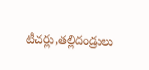టీచర్లు,తల్లిదండ్రులు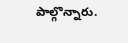పాల్గొన్నారు.